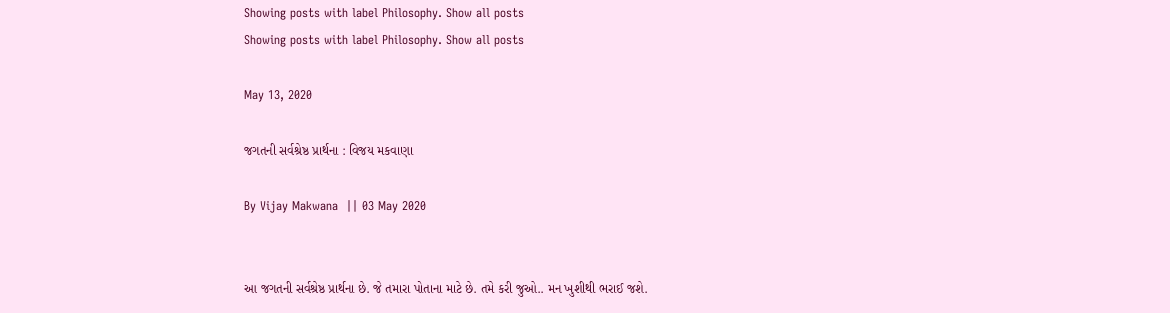Showing posts with label Philosophy. Show all posts
Showing posts with label Philosophy. Show all posts

May 13, 2020

જગતની સર્વશ્રેષ્ઠ પ્રાર્થના : વિજય મકવાણા

By Vijay Makwana  || 03 May 2020


આ જગતની સર્વશ્રેષ્ઠ પ્રાર્થના છે. જે તમારા પોતાના માટે છે. તમે કરી જુઓ.. મન ખુશીથી ભરાઈ જશે.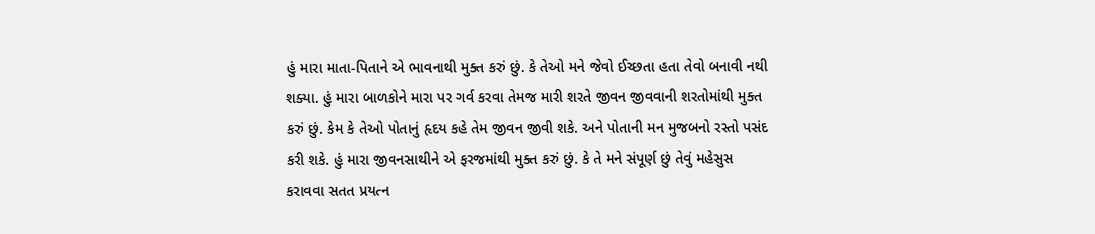હું મારા માતા-પિતાને એ ભાવનાથી મુક્ત કરું છું. કે તેઓ મને જેવો ઈચ્છતા હતા તેવો બનાવી નથી શક્યા. હું મારા બાળકોને મારા પર ગર્વ કરવા તેમજ મારી શરતે જીવન જીવવાની શરતોમાંથી મુક્ત કરું છું. કેમ કે તેઓ પોતાનું હૃદય કહે તેમ જીવન જીવી શકે. અને પોતાની મન મુજબનો રસ્તો પસંદ કરી શકે. હું મારા જીવનસાથીને એ ફરજમાંથી મુક્ત કરું છું. કે તે મને સંપૂર્ણ છું તેવું મહેસુસ કરાવવા સતત પ્રયત્ન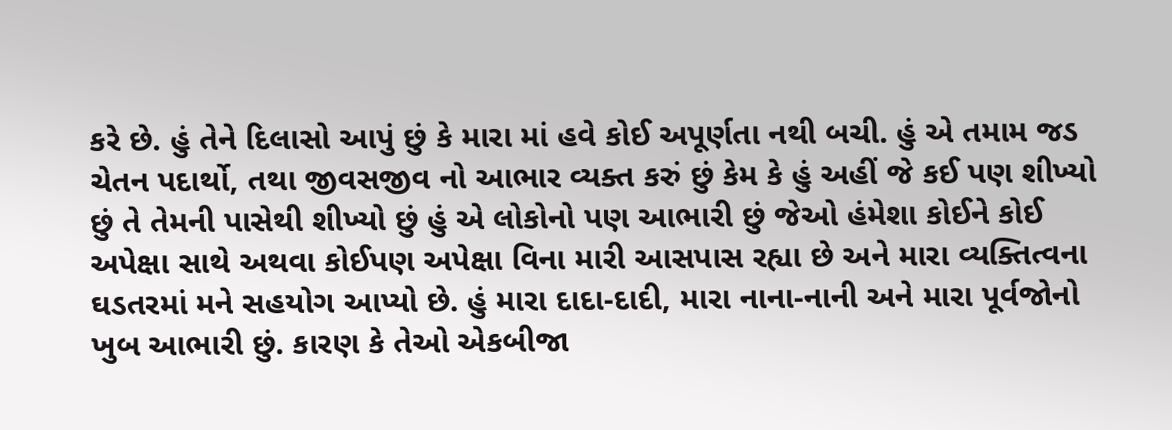કરે છે. હું તેને દિલાસો આપું છું કે મારા માં હવે કોઈ અપૂર્ણતા નથી બચી. હું એ તમામ જડ ચેતન પદાર્થો, તથા જીવસજીવ નો આભાર વ્યક્ત કરું છું કેમ કે હું અહીં જે કઈ પણ શીખ્યો છું તે તેમની પાસેથી શીખ્યો છું હું એ લોકોનો પણ આભારી છું જેઓ હંમેશા કોઈને કોઈ અપેક્ષા સાથે અથવા કોઈપણ અપેક્ષા વિના મારી આસપાસ રહ્યા છે અને મારા વ્યક્તિત્વના ઘડતરમાં મને સહયોગ આપ્યો છે. હું મારા દાદા-દાદી, મારા નાના-નાની અને મારા પૂર્વજોનો ખુબ આભારી છું. કારણ કે તેઓ એકબીજા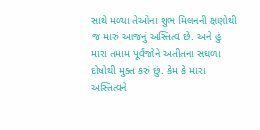સાથે મળ્યા તેઓના શુભ મિલનની ક્ષણોથી જ મારું આજનું અસ્તિત્વ છે. અને હું મારા તમામ પૂર્વજોને અતીતના સઘળા દોષોથી મુક્ત કરું છું. કેમ કે મારા અસ્તિત્વને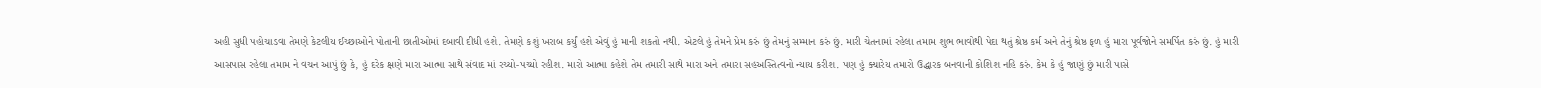અહી સુધી પહોચાડવા તેમણે કેટલીય ઈચ્છાઓને પોતાની છાતીઓમાં દબાવી દીધી હશે. તેમણે કશું ખરાબ કર્યું હશે એવું હું માની શકતો નથી. એટલે હું તેમને પ્રેમ કરું છું તેમનું સમ્માન કરું છું. મારી ચેતનામાં રહેલા તમામ શુભ ભાવોથી પેદા થતું શ્રેષ્ઠ કર્મ અને તેનું શ્રેષ્ઠ ફળ હું મારા પૂર્વજોને સમર્પિત કરું છું. હું મારી આસપાસ રહેલા તમામ ને વચન આપું છું કે, હું દરેક ક્ષણે મારા આત્મા સાથે સંવાદ માં રચ્યો-પચ્યો રહીશ. મારો આત્મા કહેશે તેમ તમારી સાથે મારા અને તમારા સહઅસ્તિત્વનો ન્યાય કરીશ. પણ હું ક્યારેય તમારો ઉદ્ધારક બનવાની કોશિશ નહિ કરું. કેમ કે હું જાણું છું મારી પાસે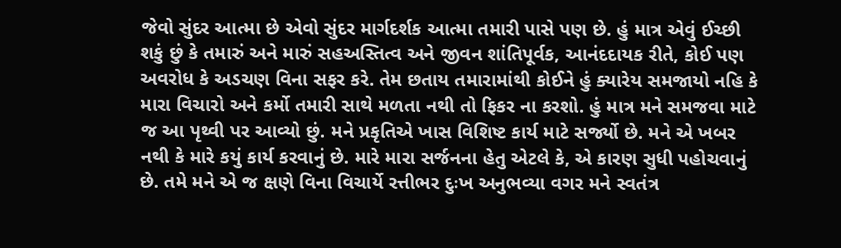જેવો સુંદર આત્મા છે એવો સુંદર માર્ગદર્શક આત્મા તમારી પાસે પણ છે. હું માત્ર એવું ઈચ્છી શકું છું કે તમારું અને મારું સહઅસ્તિત્વ અને જીવન શાંતિપૂર્વક, આનંદદાયક રીતે, કોઈ પણ અવરોધ કે અડચણ વિના સફર કરે. તેમ છતાય તમારામાંથી કોઈને હું ક્યારેય સમજાયો નહિ કે મારા વિચારો અને કર્મો તમારી સાથે મળતા નથી તો ફિકર ના કરશો. હું માત્ર મને સમજવા માટે જ આ પૃથ્વી પર આવ્યો છું. મને પ્રકૃતિએ ખાસ વિશિષ્ટ કાર્ય માટે સર્જ્યો છે. મને એ ખબર નથી કે મારે કયું કાર્ય કરવાનું છે. મારે મારા સર્જનના હેતુ એટલે કે, એ કારણ સુધી પહોચવાનું છે. તમે મને એ જ ક્ષણે વિના વિચાર્યે રત્તીભર દુઃખ અનુભવ્યા વગર મને સ્વતંત્ર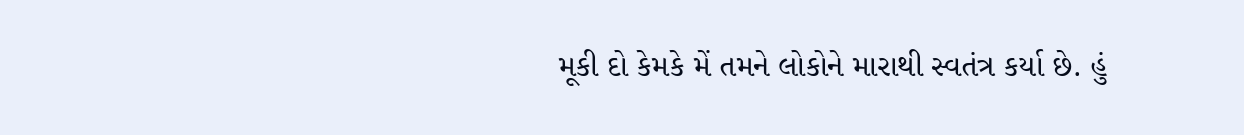મૂકી દો કેમકે મેં તમને લોકોને મારાથી સ્વતંત્ર કર્યા છે. હું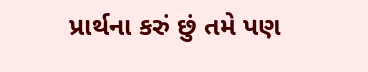પ્રાર્થના કરું છું તમે પણ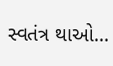સ્વતંત્ર થાઓ...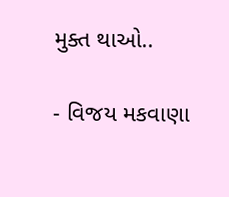મુક્ત થાઓ..

- વિજય મકવાણા